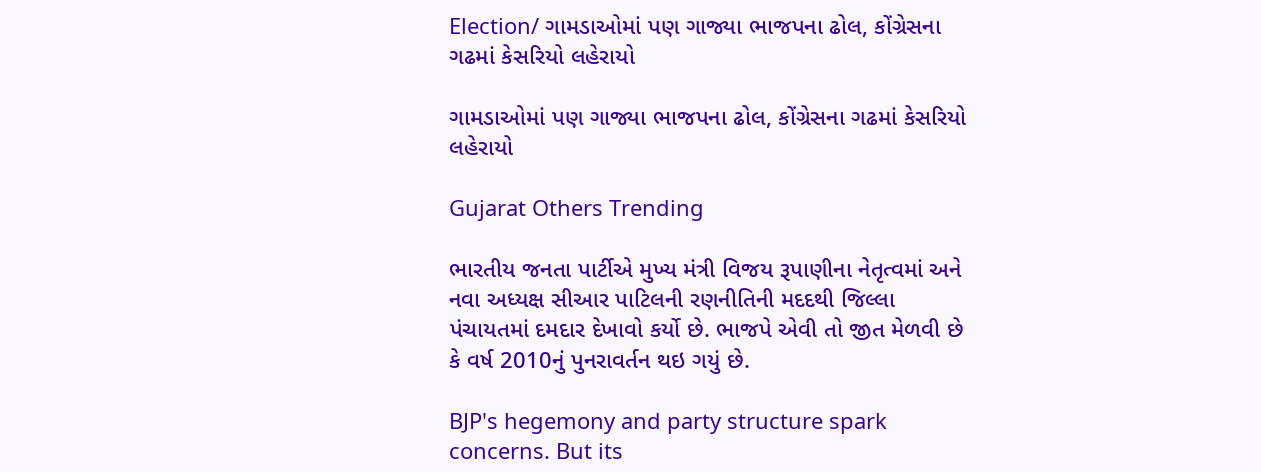Election/ ગામડાઓમાં પણ ગાજ્યા ભાજપના ઢોલ, કોંગ્રેસના ગઢમાં કેસરિયો લહેરાયો

ગામડાઓમાં પણ ગાજ્યા ભાજપના ઢોલ, કોંગ્રેસના ગઢમાં કેસરિયો લહેરાયો

Gujarat Others Trending

ભારતીય જનતા પાર્ટીએ મુખ્ય મંત્રી વિજય રૂપાણીના નેતૃત્વમાં અને  નવા અધ્યક્ષ સીઆર પાટિલની રણનીતિની મદદથી જિલ્લા પંચાયતમાં દમદાર દેખાવો કર્યો છે. ભાજપે એવી તો જીત મેળવી છે કે વર્ષ 2010નું પુનરાવર્તન થઇ ગયું છે.

BJP's hegemony and party structure spark concerns. But its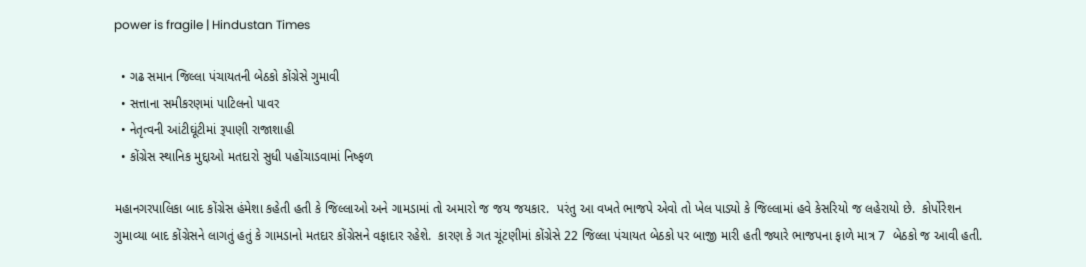power is fragile | Hindustan Times

  • ગઢ સમાન જિલ્લા પંચાયતની બેઠકો કોંગ્રેસે ગુમાવી
  • સત્તાના સમીકરણમાં પાટિલનો પાવર
  • નેતૃત્વની આંટીઘૂંટીમાં રૂપાણી રાજાશાહી
  • કોંગ્રેસ સ્થાનિક મુદ્દાઓ મતદારો સુધી પહોંચાડવામાં નિષ્ફળ

મહાનગરપાલિકા બાદ કોંગ્રેસ હંમેશા કહેતી હતી કે જિલ્લાઓ અને ગામડામાં તો અમારો જ જય જયકાર.  પરંતુ આ વખતે ભાજપે એવો તો ખેલ પાડ્યો કે જિલ્લામાં હવે કેસરિયો જ લહેરાયો છે.  કોર્પોરેશન ગુમાવ્યા બાદ કોંગ્રેસને લાગતું હતું કે ગામડાનો મતદાર કોંગ્રેસને વફાદાર રહેશે.  કારણ કે ગત ચૂંટણીમાં કોંગ્રેસે 22 જિલ્લા પંચાયત બેઠકો પર બાજી મારી હતી જ્યારે ભાજપના ફાળે માત્ર 7  બેઠકો જ આવી હતી.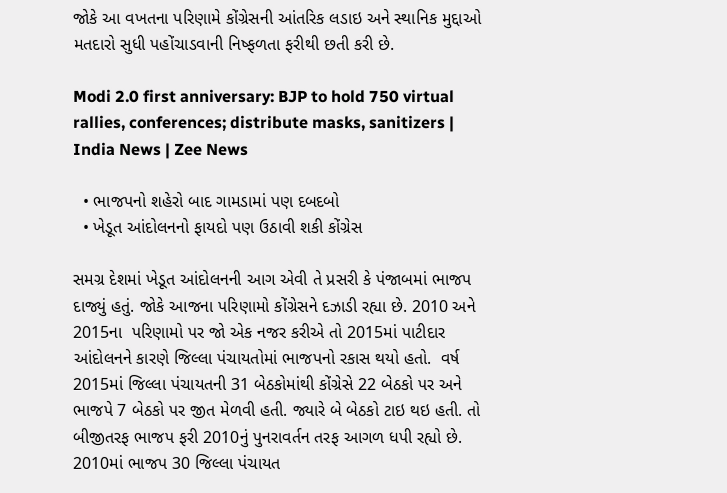જોકે આ વખતના પરિણામે કોંગ્રેસની આંતરિક લડાઇ અને સ્થાનિક મુદ્દાઓ મતદારો સુધી પહોંચાડવાની નિષ્ફળતા ફરીથી છતી કરી છે.

Modi 2.0 first anniversary: BJP to hold 750 virtual rallies, conferences; distribute masks, sanitizers | India News | Zee News

  • ભાજપનો શહેરો બાદ ગામડામાં પણ દબદબો
  • ખેડૂત આંદોલનનો ફાયદો પણ ઉઠાવી શકી કોંગ્રેસ

સમગ્ર દેશમાં ખેડૂત આંદોલનની આગ એવી તે પ્રસરી કે પંજાબમાં ભાજપ દાજ્યું હતું. જોકે આજના પરિણામો કોંગ્રેસને દઝાડી રહ્યા છે. 2010 અને 2015ના  પરિણામો પર જો એક નજર કરીએ તો 2015માં પાટીદાર આંદોલનને કારણે જિલ્લા પંચાયતોમાં ભાજપનો રકાસ થયો હતો.  વર્ષ 2015માં જિલ્લા પંચાયતની 31 બેઠકોમાંથી કોંગ્રેસે 22 બેઠકો પર અને ભાજપે 7 બેઠકો પર જીત મેળવી હતી. જ્યારે બે બેઠકો ટાઇ થઇ હતી. તો બીજીતરફ ભાજપ ફરી 2010નું પુનરાવર્તન તરફ આગળ ધપી રહ્યો છે.  2010માં ભાજપ 30 જિલ્લા પંચાયત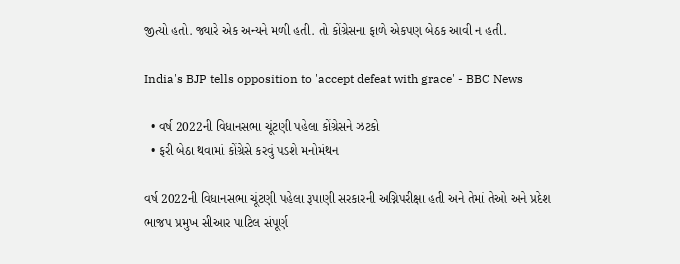જીત્યો હતો. જ્યારે એક અન્યને મળી હતી. તો કોંગ્રેસના ફાળે એકપણ બેઠક આવી ન હતી.

India's BJP tells opposition to 'accept defeat with grace' - BBC News

  • વર્ષ 2022ની વિધાનસભા ચૂંટણી પહેલા કોંગ્રેસને ઝટકો
  • ફરી બેઠા થવામાં કોંગ્રેસે કરવું પડશે મનોમંથન

વર્ષ 2022ની વિધાનસભા ચૂંટણી પહેલા રૂપાણી સરકારની અગ્નિપરીક્ષા હતી અને તેમાં તેઓ અને પ્રદેશ ભાજપ પ્રમુખ સીઆર પાટિલ સંપૂર્ણ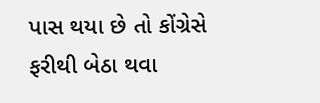પાસ થયા છે તો કોંગ્રેસે ફરીથી બેઠા થવા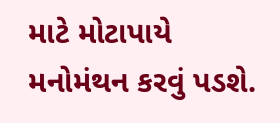માટે મોટાપાયે મનોમંથન કરવું પડશે.